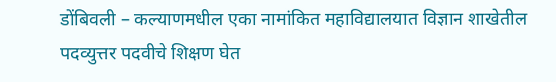डोंबिवली – कल्याणमधील एका नामांकित महाविद्यालयात विज्ञान शाखेतील पदव्युत्तर पदवीचे शिक्षण घेत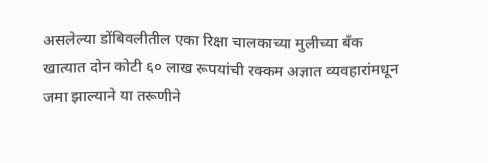असलेल्या डोंबिवलीतील एका रिक्षा चालकाच्या मुलीच्या बँक खात्यात दोन कोटी ६० लाख रूपयांची रक्कम अज्ञात व्यवहारांमधून जमा झाल्याने या तरूणीने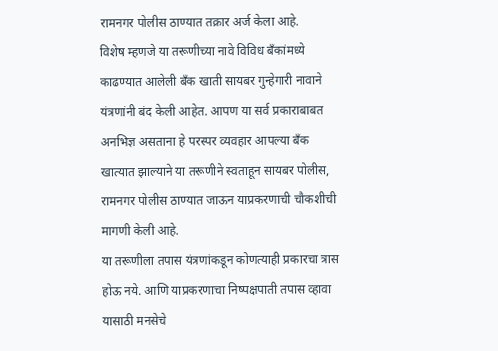रामनगर पोलीस ठाण्यात तक्रार अर्ज केला आहे.
विशेष म्हणजे या तरूणीच्या नावे विविध बँकांमध्ये काढण्यात आलेली बँक खाती सायबर गुन्हेगारी नावाने यंत्रणांनी बंद केली आहेत. आपण या सर्व प्रकाराबाबत अनभिज्ञ असताना हे परस्पर व्यवहार आपल्या बँक खात्यात झाल्याने या तरूणीने स्वताहून सायबर पोलीस, रामनगर पोलीस ठाण्यात जाऊन याप्रकरणाची चौकशीची मागणी केली आहे.
या तरूणीला तपास यंत्रणांकडून कोणत्याही प्रकारचा त्रास होऊ नये. आणि याप्रकरणाचा निष्पक्षपाती तपास व्हावा यासाठी मनसेचे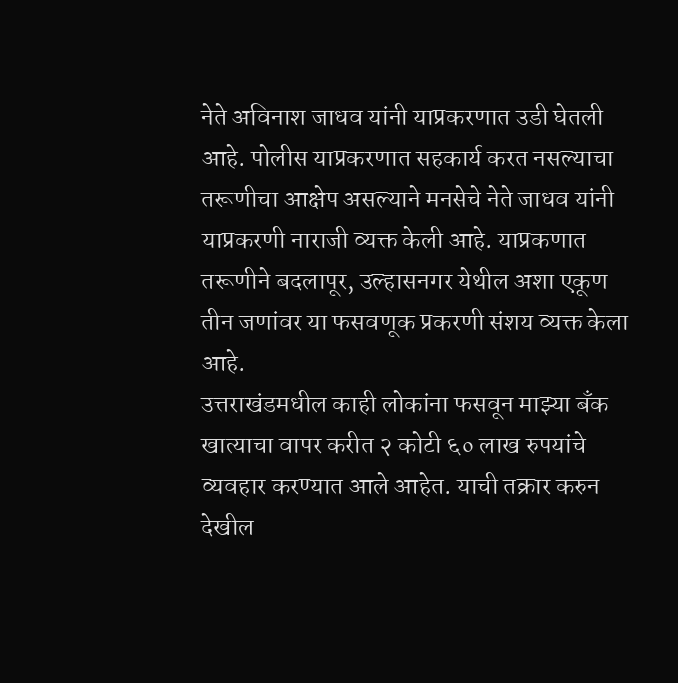नेते अविनाश जाधव यांनी याप्रकरणात उडी घेतली आहे. पोलीस याप्रकरणात सहकार्य करत नसल्याचा तरूणीचा आक्षेप असल्याने मनसेचे नेते जाधव यांनी याप्रकरणी नाराजी व्यक्त केली आहे. याप्रकणात तरूणीने बदलापूर, उल्हासनगर येथील अशा एकूण तीन जणांवर या फसवणूक प्रकरणी संशय व्यक्त केला आहे.
उत्तराखंडमधील काही लोकांना फसवून माझ्या बँक खात्याचा वापर करीत २ कोटी ६० लाख रुपयांचे व्यवहार करण्यात आले आहेत. याची तक्रार करुन देखील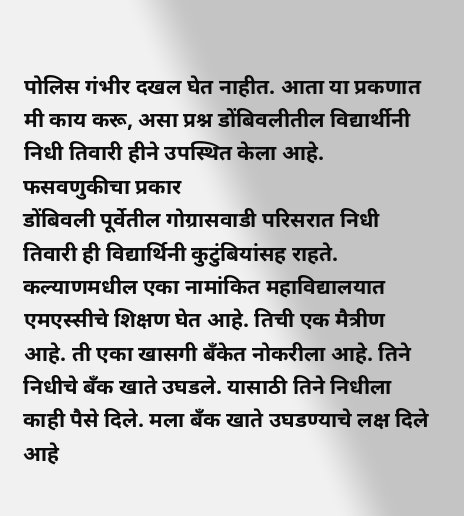पोलिस गंभीर दखल घेत नाहीत. आता या प्रकणात मी काय करू, असा प्रश्न डोंबिवलीतील विद्यार्थीनी निधी तिवारी हीने उपस्थित केला आहे.
फसवणुकीचा प्रकार
डोंबिवली पूर्वेतील गोग्रासवाडी परिसरात निधी तिवारी ही विद्यार्थिनी कुटुंबियांसह राहते. कल्याणमधील एका नामांकित महाविद्यालयात एमएस्सीचे शिक्षण घेत आहे. तिची एक मैत्रीण आहे. ती एका खासगी बँकेत नोकरीला आहे. तिने निधीचे बँक खाते उघडले. यासाठी तिने निधीला काही पैसे दिले. मला बँक खाते उघडण्याचे लक्ष दिले आहे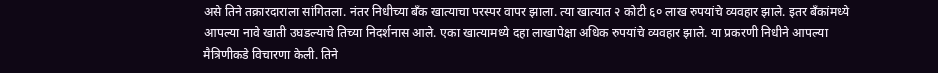असे तिने तक्रारदाराला सांगितला. नंतर निधीच्या बँक खात्याचा परस्पर वापर झाला. त्या खात्यात २ कोटी ६० लाख रुपयांचे व्यवहार झाले. इतर बँकांमध्ये आपल्या नावे खाती उघडल्याचे तिच्या निदर्शनास आले. एका खात्यामध्ये दहा लाखापेक्षा अधिक रुपयांचे व्यवहार झाले. या प्रकरणी निधीने आपल्या मैत्रिणीकडे विचारणा केली. तिने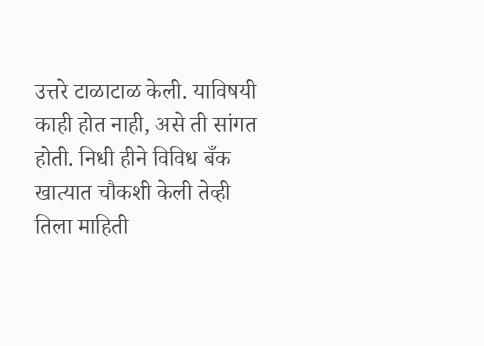उत्तरे टाळाटाळ केली. याविषयी काही होत नाही, असे ती सांगत होती. निधी हीने विविध बँक खात्यात चौकशी केली तेव्ही तिला माहिती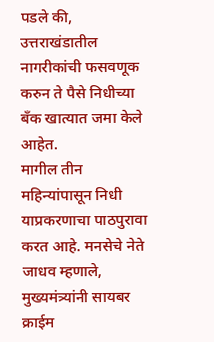पडले की, उत्तराखंडातील नागरीकांची फसवणूक करुन ते पैसे निधीच्या बँक खात्यात जमा केले आहेत.
मागील तीन महिन्यांपासून निधी याप्रकरणाचा पाठपुरावा करत आहे. मनसेचे नेते जाधव म्हणाले, मुख्यमंत्र्यांनी सायबर क्राईम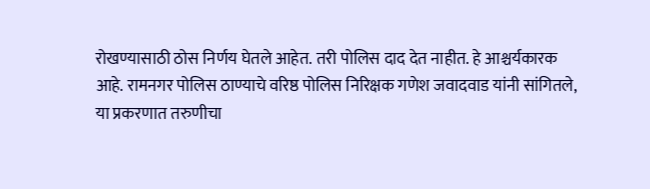रोखण्यासाठी ठोस निर्णय घेतले आहेत. तरी पोलिस दाद देत नाहीत. हे आश्चर्यकारक आहे. रामनगर पोलिस ठाण्याचे वरिष्ठ पोलिस निरिक्षक गणेश जवादवाड यांनी सांगितले, या प्रकरणात तरुणीचा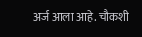अर्ज आला आहे. चौकशी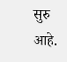सुरु आहे.